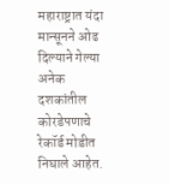महाराष्ट्रात यंदा मान्सूनने ओढ दिल्याने गेल्या अनेक दशकांतील कोरडेपणाचे रेकॉर्ड मोडीत निघाले आहेत.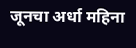जूनचा अर्धा महिना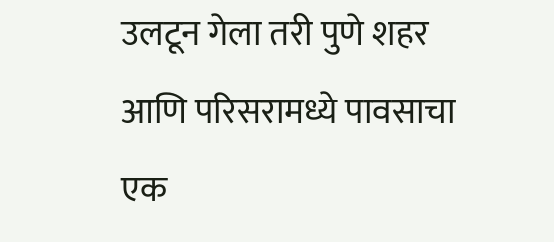उलटून गेला तरी पुणे शहर आणि परिसरामध्ये पावसाचा एक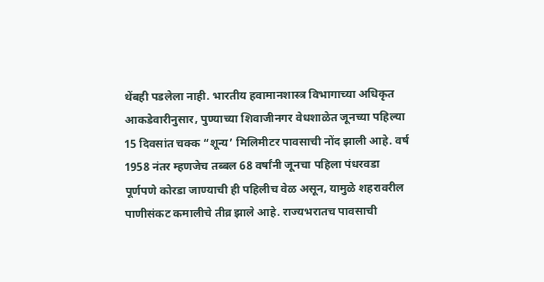थेंबही पडलेला नाही. भारतीय हवामानशास्त्र विभागाच्या अधिकृत आकडेवारीनुसार, पुण्याच्या शिवाजीनगर वेधशाळेत जूनच्या पहिल्या 15 दिवसांत चक्क “शून्य’ मिलिमीटर पावसाची नोंद झाली आहे. वर्ष 1958 नंतर म्हणजेच तब्बल 68 वर्षांनी जूनचा पहिला पंधरवडा पूर्णपणे कोरडा जाण्याची ही पहिलीच वेळ असून, यामुळे शहरावरील पाणीसंकट कमालीचे तीव्र झाले आहे. राज्यभरातच पावसाची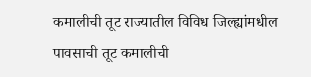कमालीची तूट राज्यातील विविध जिल्ह्यांमधील पावसाची तूट कमालीची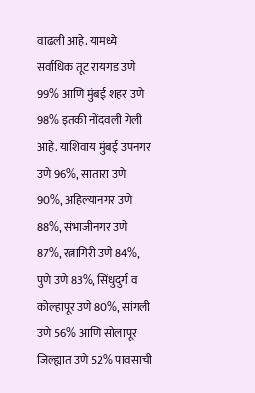वाढली आहे. यामध्ये सर्वाधिक तूट रायगड उणे 99% आणि मुंबई शहर उणे 98% इतकी नोंदवली गेली आहे. याशिवाय मुंबई उपनगर उणे 96%, सातारा उणे 90%, अहिल्यानगर उणे 88%, संभाजीनगर उणे 87%, रत्नागिरी उणे 84%, पुणे उणे 83%, सिंधुदुर्ग व कोल्हापूर उणे 80%, सांगली उणे 56% आणि सोलापूर जिल्ह्यात उणे 52% पावसाची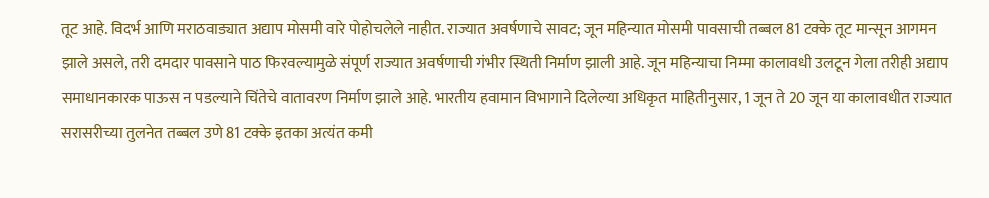तूट आहे. विदर्भ आणि मराठवाड्यात अद्याप मोसमी वारे पोहोचलेले नाहीत. राज्यात अवर्षणाचे सावट; जून महिन्यात मोसमी पावसाची तब्बल 81 टक्के तूट मान्सून आगमन झाले असले, तरी दमदार पावसाने पाठ फिरवल्यामुळे संपूर्ण राज्यात अवर्षणाची गंभीर स्थिती निर्माण झाली आहे. जून महिन्याचा निम्मा कालावधी उलटून गेला तरीही अद्याप समाधानकारक पाऊस न पडल्याने चिंतेचे वातावरण निर्माण झाले आहे. भारतीय हवामान विभागाने दिलेल्या अधिकृत माहितीनुसार, 1 जून ते 20 जून या कालावधीत राज्यात सरासरीच्या तुलनेत तब्बल उणे 81 टक्के इतका अत्यंत कमी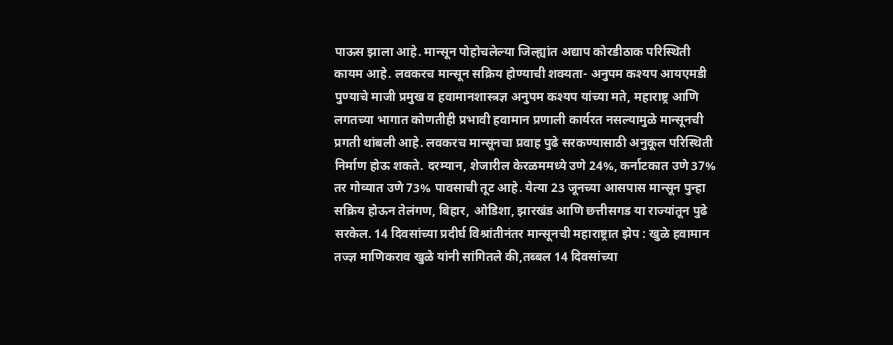पाऊस झाला आहे. मान्सून पोहोचलेल्या जिल्ह्यांत अद्याप कोरडीठाक परिस्थिती कायम आहे. लवकरच मान्सून सक्रिय होण्याची शक्यता- अनुपम कश्यप आयएमडी पुण्याचे माजी प्रमुख व हवामानशास्त्रज्ञ अनुपम कश्यप यांच्या मते, महाराष्ट्र आणि लगतच्या भागात कोणतीही प्रभावी हवामान प्रणाली कार्यरत नसल्यामुळे मान्सूनची प्रगती थांबली आहे. लवकरच मान्सूनचा प्रवाह पुढे सरकण्यासाठी अनुकूल परिस्थिती निर्माण होऊ शकते. दरम्यान, शेजारील केरळममध्ये उणे 24%, कर्नाटकात उणे 37% तर गोव्यात उणे 73% पावसाची तूट आहे. येत्या 23 जूनच्या आसपास मान्सून पुन्हा सक्रिय होऊन तेलंगण, बिहार, ओडिशा, झारखंड आणि छत्तीसगड या राज्यांतून पुढे सरकेल. 14 दिवसांच्या प्रदीर्घ विश्रांतीनंतर मान्सूनची महाराष्ट्रात झेप : खुळे हवामान तज्ज्ञ माणिकराव खुळे यांनी सांगितले की,तब्बल 14 दिवसांच्या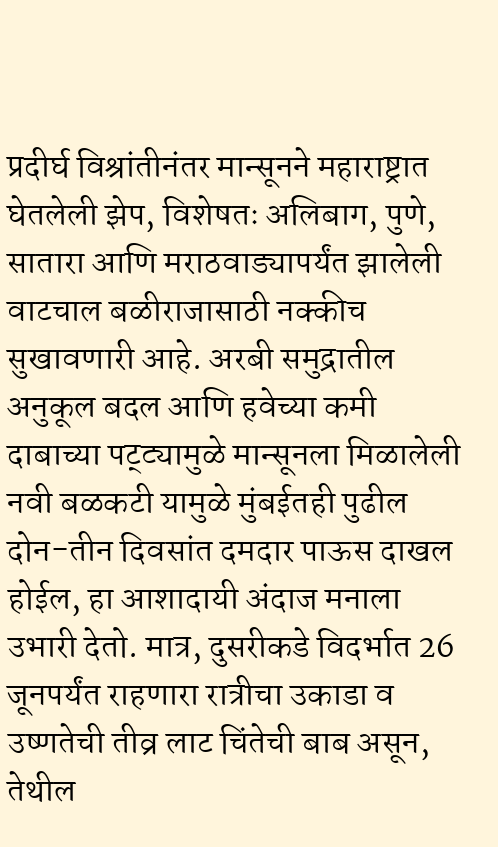प्रदीर्घ विश्रांतीनंतर मान्सूनने महाराष्ट्रात घेतलेली झेप, विशेषतः अलिबाग, पुणे, सातारा आणि मराठवाड्यापर्यंत झालेली वाटचाल बळीराजासाठी नक्कीच सुखावणारी आहे. अरबी समुद्रातील अनुकूल बदल आणि हवेच्या कमी दाबाच्या पट्ट्यामुळे मान्सूनला मिळालेली नवी बळकटी यामुळे मुंबईतही पुढील दोन-तीन दिवसांत दमदार पाऊस दाखल होईल, हा आशादायी अंदाज मनाला उभारी देतो. मात्र, दुसरीकडे विदर्भात 26 जूनपर्यंत राहणारा रात्रीचा उकाडा व उष्णतेची तीव्र लाट चिंतेची बाब असून, तेथील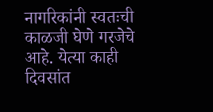नागरिकांनी स्वतःची काळजी घेणे गरजेचे आहे. येत्या काही दिवसांत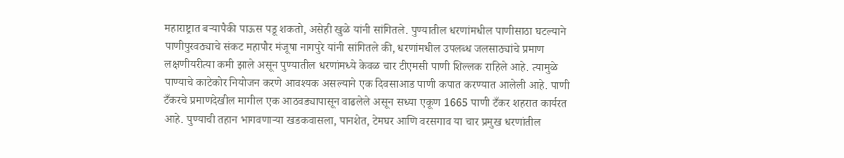महाराष्ट्रात बऱ्यापैकी पाऊस पडू शकतो, असेही खुळे यांनी सांगितले. पुण्यातील धरणांमधील पाणीसाठा घटल्याने पाणीपुरवठ्याचे संकट महापौर मंजूषा नागपुरे यांनी सांगितले की, धरणांमधील उपलब्ध जलसाठ्यांचे प्रमाण लक्षणीयरीत्या कमी झाले असून पुण्यातील धरणांमध्ये केवळ चार टीएमसी पाणी शिल्लक राहिले आहे. त्यामुळे पाण्याचे काटेकोर नियोजन करणे आवश्यक असल्याने एक दिवसाआड पाणी कपात करण्यात आलेली आहे. पाणी टँकरचे प्रमाणदेखील मागील एक आठवड्यापासून वाढलेले असून सध्या एकूण 1665 पाणी टँकर शहरात कार्यरत आहे. पुण्याची तहान भागवणाऱ्या खडकवासला, पानशेत, टेमघर आणि वरसगाव या चार प्रमुख धरणांतील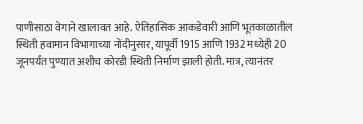पाणीसाठा वेगाने खालावत आहे. ऐतिहासिक आकडेवारी आणि भूतकाळातील स्थिती हवामान विभागाच्या नोंदीनुसार, यापूर्वी 1915 आणि 1932 मध्येही 20 जूनपर्यंत पुण्यात अशीच कोरडी स्थिती निर्माण झाली होती. मात्र, त्यानंतर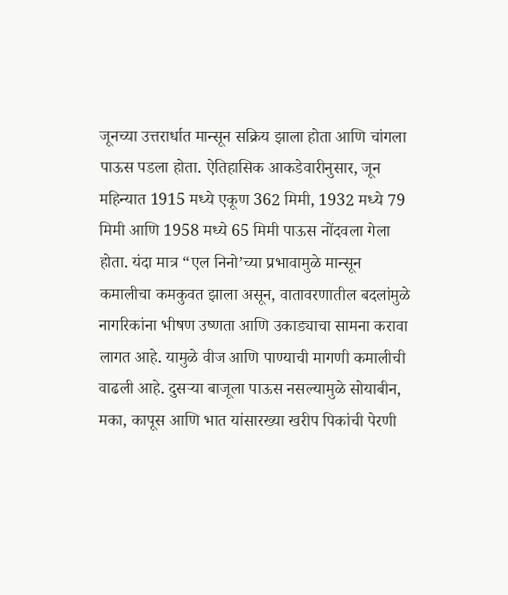जूनच्या उत्तरार्धात मान्सून सक्रिय झाला होता आणि चांगला पाऊस पडला होता. ऐतिहासिक आकडेवारीनुसार, जून महिन्यात 1915 मध्ये एकूण 362 मिमी, 1932 मध्ये 79 मिमी आणि 1958 मध्ये 65 मिमी पाऊस नोंदवला गेला होता. यंदा मात्र “एल निनो’च्या प्रभावामुळे मान्सून कमालीचा कमकुवत झाला असून, वातावरणातील बदलांमुळे नागरिकांना भीषण उष्णता आणि उकाड्याचा सामना करावा लागत आहे. यामुळे वीज आणि पाण्याची मागणी कमालीची वाढली आहे. दुसऱ्या बाजूला पाऊस नसल्यामुळे सोयाबीन, मका, कापूस आणि भात यांसारख्या खरीप पिकांची पेरणी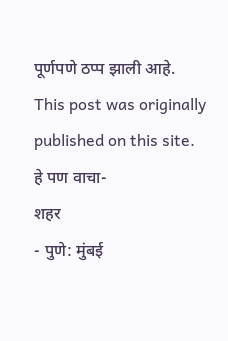पूर्णपणे ठप्प झाली आहे.
This post was originally published on this site.
हे पण वाचा-
शहर
- पुणे: मुंबई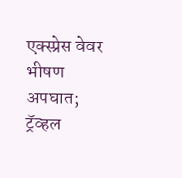एक्स्प्रेस वेवर भीषण अपघात; ट्रॅव्हल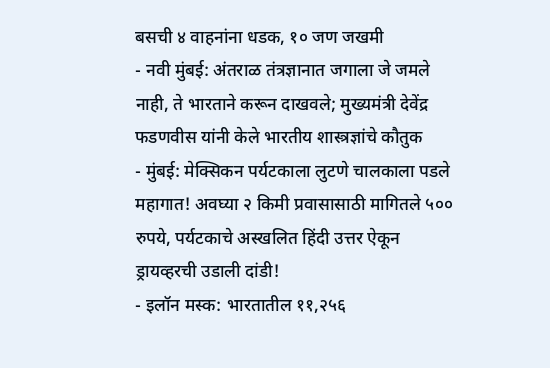बसची ४ वाहनांना धडक, १० जण जखमी
- नवी मुंबई: अंतराळ तंत्रज्ञानात जगाला जे जमले नाही, ते भारताने करून दाखवले; मुख्यमंत्री देवेंद्र फडणवीस यांनी केले भारतीय शास्त्रज्ञांचे कौतुक
- मुंबई: मेक्सिकन पर्यटकाला लुटणे चालकाला पडले महागात! अवघ्या २ किमी प्रवासासाठी मागितले ५०० रुपये, पर्यटकाचे अस्खलित हिंदी उत्तर ऐकून ड्रायव्हरची उडाली दांडी!
- इलॉन मस्क: भारतातील ११,२५६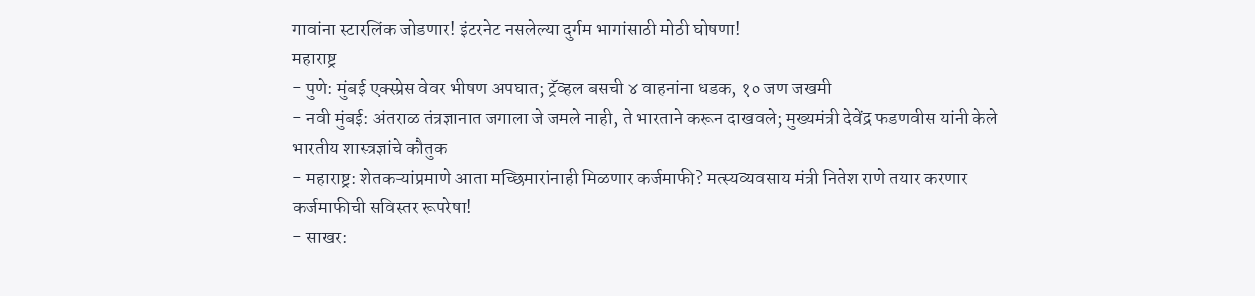गावांना स्टारलिंक जोडणार! इंटरनेट नसलेल्या दुर्गम भागांसाठी मोठी घोषणा!
महाराष्ट्र
- पुणे: मुंबई एक्स्प्रेस वेवर भीषण अपघात; ट्रॅव्हल बसची ४ वाहनांना धडक, १० जण जखमी
- नवी मुंबई: अंतराळ तंत्रज्ञानात जगाला जे जमले नाही, ते भारताने करून दाखवले; मुख्यमंत्री देवेंद्र फडणवीस यांनी केले भारतीय शास्त्रज्ञांचे कौतुक
- महाराष्ट्र: शेतकऱ्यांप्रमाणे आता मच्छिमारांनाही मिळणार कर्जमाफी? मत्स्यव्यवसाय मंत्री नितेश राणे तयार करणार कर्जमाफीची सविस्तर रूपरेषा!
- साखर: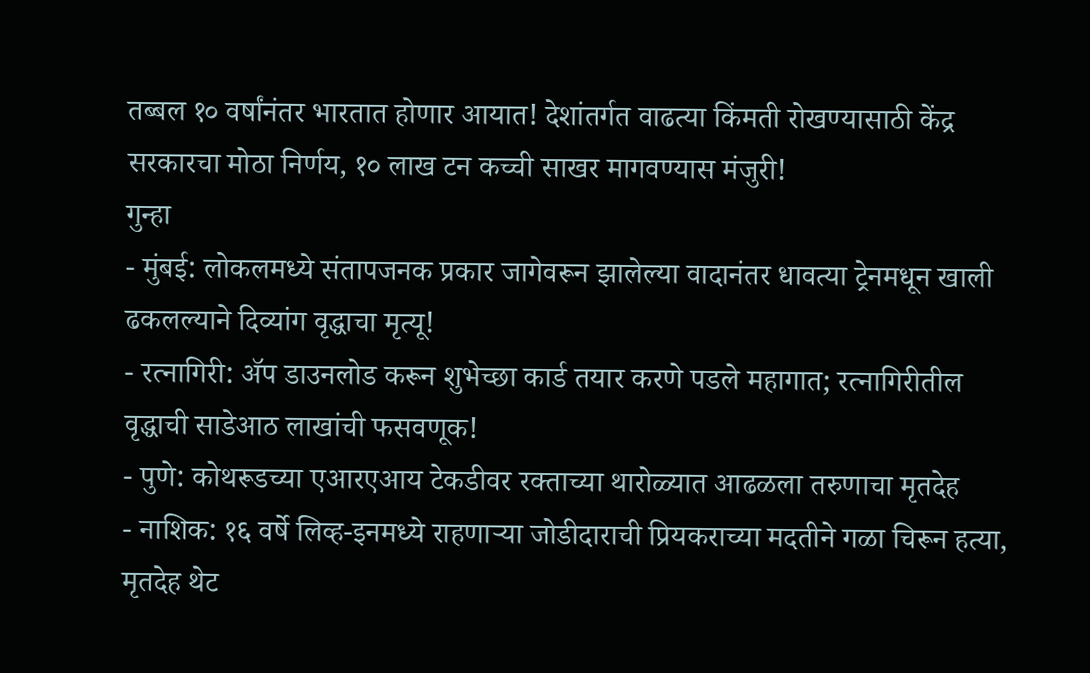तब्बल १० वर्षांनंतर भारतात होणार आयात! देशांतर्गत वाढत्या किंमती रोखण्यासाठी केंद्र सरकारचा मोठा निर्णय, १० लाख टन कच्ची साखर मागवण्यास मंजुरी!
गुन्हा
- मुंबई: लोकलमध्ये संतापजनक प्रकार जागेवरून झालेल्या वादानंतर धावत्या ट्रेनमधून खाली ढकलल्याने दिव्यांग वृद्धाचा मृत्यू!
- रत्नागिरी: ॲप डाउनलोड करून शुभेच्छा कार्ड तयार करणे पडले महागात; रत्नागिरीतील वृद्धाची साडेआठ लाखांची फसवणूक!
- पुणे: कोथरूडच्या एआरएआय टेकडीवर रक्ताच्या थारोळ्यात आढळला तरुणाचा मृतदेह
- नाशिक: १६ वर्षे लिव्ह-इनमध्ये राहणाऱ्या जोडीदाराची प्रियकराच्या मदतीने गळा चिरून हत्या, मृतदेह थेट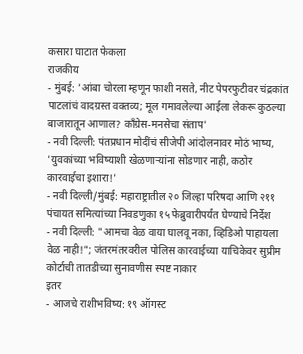कसारा घाटात फेकला
राजकीय
- मुंबई: 'आंबा चोरला म्हणून फाशी नसते, नीट पेपरफुटीवर चंद्रकांत पाटलांचं वादग्रस्त वक्तव्य; मूल गमावलेल्या आईला लेकरू कुठल्या बाजारातून आणाल? काँग्रेस-मनसेचा संताप'
- नवी दिल्ली: पंतप्रधान मोदींचं सीजेपी आंदोलनावर मोठं भाष्य, 'युवकांच्या भविष्याशी खेळणाऱ्यांना सोडणार नाही, कठोर कारवाईचा इशारा!'
- नवी दिल्ली/मुंबई: महाराष्ट्रातील २० जिल्हा परिषदा आणि २११ पंचायत समित्यांच्या निवडणुका १५ फेब्रुवारीपर्यंत घेण्याचे निर्देश
- नवी दिल्ली: "आमचा वेळ वाया घालवू नका, व्हिडिओ पाहायला वेळ नाही!"; जंतरमंतरवरील पोलिस कारवाईच्या याचिकेवर सुप्रीम कोर्टाची तातडीच्या सुनावणीस स्पष्ट नाकार
इतर
- आजचे राशीभविष्य: १९ ऑगस्ट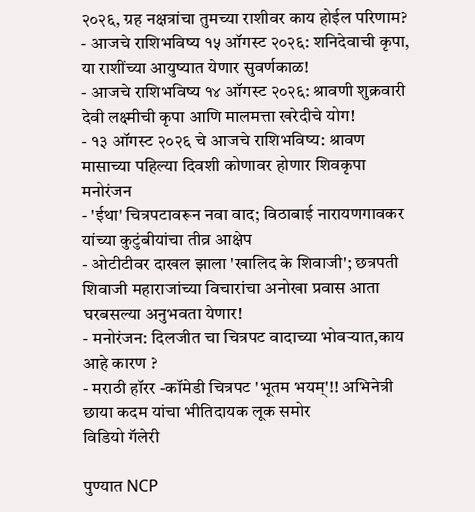२०२६, ग्रह नक्षत्रांचा तुमच्या राशीवर काय होईल परिणाम?
- आजचे राशिभविष्य १५ ऑगस्ट २०२६: शनिदेवाची कृपा, या राशींच्या आयुष्यात येणार सुवर्णकाळ!
- आजचे राशिभविष्य १४ ऑगस्ट २०२६: श्रावणी शुक्रवारी देवी लक्ष्मीची कृपा आणि मालमत्ता खरेदीचे योग!
- १३ ऑगस्ट २०२६ चे आजचे राशिभविष्य: श्रावण मासाच्या पहिल्या दिवशी कोणावर होणार शिवकृपा
मनोरंजन
- 'ईथा' चित्रपटावरून नवा वाद; विठाबाई नारायणगावकर यांच्या कुटुंबीयांचा तीव्र आक्षेप
- ओटीटीवर दाखल झाला 'खालिद के शिवाजी'; छत्रपती शिवाजी महाराजांच्या विचारांचा अनोखा प्रवास आता घरबसल्या अनुभवता येणार!
- मनोरंजन: दिलजीत चा चित्रपट वादाच्या भोवऱ्यात,काय आहे कारण ?
- मराठी हॉरर -कॉमेडी चित्रपट 'भूतम भयम्'!! अभिनेत्री छाया कदम यांचा भीतिदायक लूक समोर
विडियो गॅलेरी

पुण्यात NCP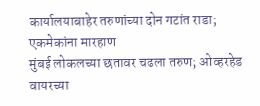कार्यालयाबाहेर तरुणांच्या दोन गटांत राडा; एकमेकांना मारहाण
मुंबई लोकलच्या छतावर चढला तरुण; ओव्हरहेड वायरच्या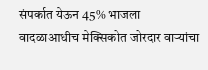संपर्कात येऊन 45% भाजला
वादळाआधीच मेक्सिकोत जोरदार वाऱ्यांचा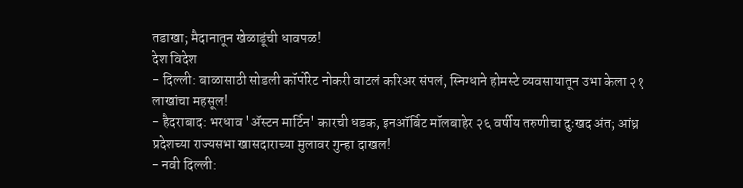तडाखा; मैदानातून खेळाडूंची धावपळ!
देश विदेश
- दिल्ली: बाळासाठी सोडली कॉर्पोरेट नोकरी वाटलं करिअर संपलं, स्निग्धाने होमस्टे व्यवसायातून उभा केला २१ लाखांचा महसूल!
- हैदराबाद: भरधाव 'ॲस्टन मार्टिन' कारची धडक, इनऑर्बिट मॉलबाहेर २६ वर्षीय तरुणीचा दुःखद अंत; आंध्र प्रदेशच्या राज्यसभा खासदाराच्या मुलावर गुन्हा दाखल!
- नवी दिल्ली: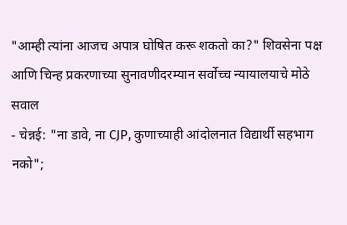"आम्ही त्यांना आजच अपात्र घोषित करू शकतो का?" शिवसेना पक्ष आणि चिन्ह प्रकरणाच्या सुनावणीदरम्यान सर्वोच्च न्यायालयाचे मोठे सवाल
- चेन्नई: "ना डावे, ना CJP, कुणाच्याही आंदोलनात विद्यार्थी सहभाग नको";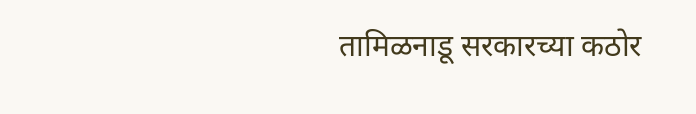तामिळनाडू सरकारच्या कठोर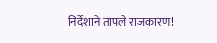निर्देशाने तापले राजकारण!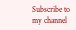Subscribe to my channel